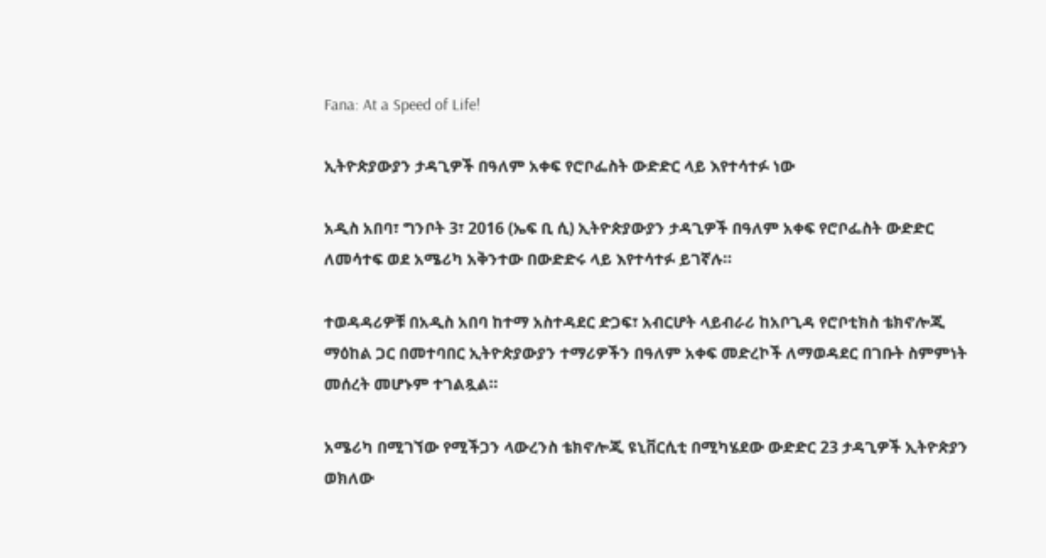Fana: At a Speed of Life!

ኢትዮጵያውያን ታዳጊዎች በዓለም አቀፍ የሮቦፌስት ውድድር ላይ እየተሳተፉ ነው

አዲስ አበባ፣ ግንቦት 3፣ 2016 (ኤፍ ቢ ሲ) ኢትዮጵያውያን ታዳጊዎች በዓለም አቀፍ የሮቦፌስት ውድድር ለመሳተፍ ወደ አሜሪካ አቅንተው በውድድሩ ላይ እየተሳተፉ ይገኛሉ።

ተወዳዳሪዎቹ በአዲስ አበባ ከተማ አስተዳደር ድጋፍ፣ አብርሆት ላይብራሪ ከአቦጊዳ የሮቦቲክስ ቴክኖሎጂ ማዕከል ጋር በመተባበር ኢትዮጵያውያን ተማሪዎችን በዓለም አቀፍ መድረኮች ለማወዳደር በገቡት ስምምነት መሰረት መሆኑም ተገልጿል።

አሜሪካ በሚገኘው የሚችጋን ላውረንስ ቴክኖሎጂ ዩኒቨርሲቲ በሚካሄደው ውድድር 23 ታዳጊዎች ኢትዮጵያን ወክለው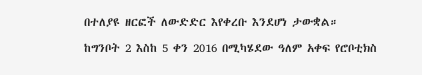በተለያዩ ዘርፎች ለውድድር እየቀረቡ እንደሆነ ታውቋል።

ከግንቦት 2 እስከ 5 ቀን 2016 በሚካሄደው ዓለም አቀፍ የሮቦቲክስ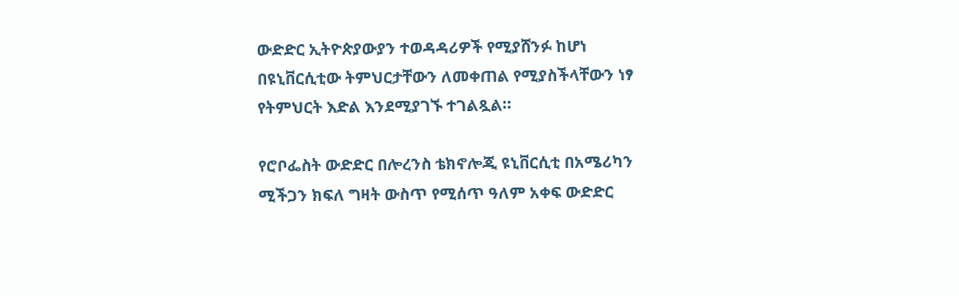ውድድር ኢትዮጵያውያን ተወዳዳሪዎች የሚያሸንፉ ከሆነ በዩኒቨርሲቲው ትምህርታቸውን ለመቀጠል የሚያስችላቸውን ነፃ የትምህርት እድል እንደሚያገኙ ተገልጿል።

የሮቦፌስት ውድድር በሎረንስ ቴክኖሎጂ ዩኒቨርሲቲ በአሜሪካን ሚችጋን ክፍለ ግዛት ውስጥ የሚሰጥ ዓለም አቀፍ ውድድር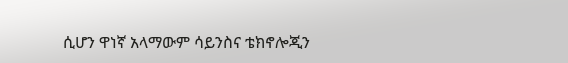ሲሆን ዋነኛ አላማውም ሳይንስና ቴክኖሎጂን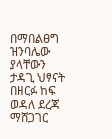በማበልፀግ ዝንባሌው ያላቸውን ታዳጊ ህፃናት በዘርፉ ከፍ ወዳለ ደረጃ ማሸጋገር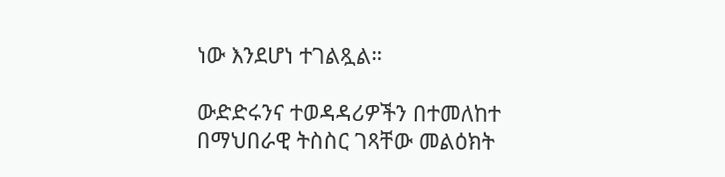ነው እንደሆነ ተገልጿል።

ውድድሩንና ተወዳዳሪዎችን በተመለከተ በማህበራዊ ትስስር ገጻቸው መልዕክት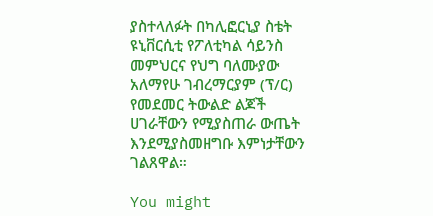ያስተላለፉት በካሊፎርኒያ ስቴት ዩኒቨርሲቲ የፖለቲካል ሳይንስ መምህርና የህግ ባለሙያው አለማየሁ ገብረማርያም (ፕ/ር) የመደመር ትውልድ ልጆች ሀገራቸውን የሚያስጠራ ውጤት እንደሚያስመዘግቡ እምነታቸውን ገልጸዋል።

You might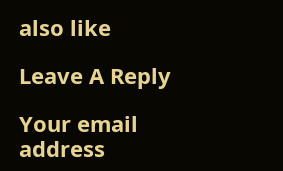also like

Leave A Reply

Your email address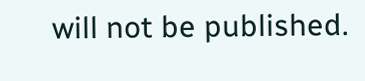will not be published.